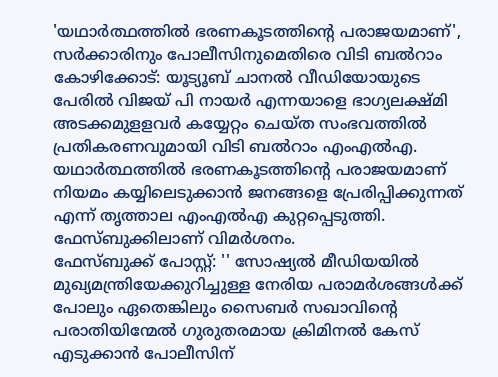'യഥാർത്ഥത്തിൽ ഭരണകൂടത്തിൻ്റെ പരാജയമാണ്', സർക്കാരിനും പോലീസിനുമെതിരെ വിടി ബൽറാം
കോഴിക്കോട്: യൂട്യൂബ് ചാനൽ വീഡിയോയുടെ പേരിൽ വിജയ് പി നായർ എന്നയാളെ ഭാഗ്യലക്ഷ്മി അടക്കമുളളവർ കയ്യേറ്റം ചെയ്ത സംഭവത്തിൽ പ്രതികരണവുമായി വിടി ബൽറാം എംഎൽഎ. യഥാർത്ഥത്തിൽ ഭരണകൂടത്തിൻ്റെ പരാജയമാണ് നിയമം കയ്യിലെടുക്കാൻ ജനങ്ങളെ പ്രേരിപ്പിക്കുന്നത് എന്ന് തൃത്താല എംഎൽഎ കുറ്റപ്പെടുത്തി. ഫേസ്ബുക്കിലാണ് വിമർശനം.
ഫേസ്ബുക്ക് പോസ്റ്റ്: '' സോഷ്യൽ മീഡിയയിൽ മുഖ്യമന്ത്രിയേക്കുറിച്ചുള്ള നേരിയ പരാമർശങ്ങൾക്ക് പോലും ഏതെങ്കിലും സൈബർ സഖാവിൻ്റെ പരാതിയിന്മേൽ ഗുരുതരമായ ക്രിമിനൽ കേസ് എടുക്കാൻ പോലീസിന്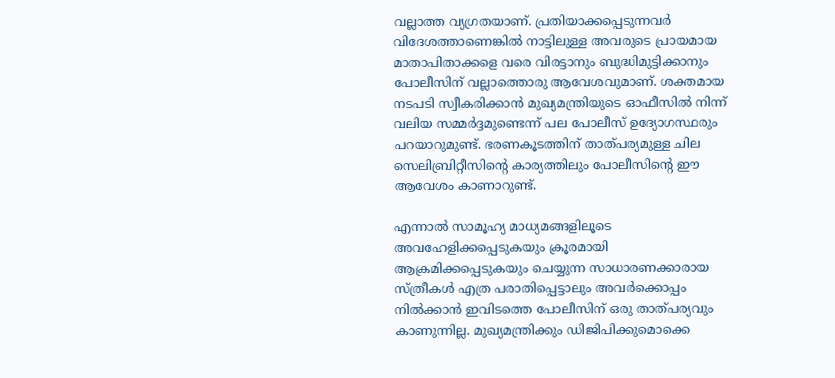വല്ലാത്ത വ്യഗ്രതയാണ്. പ്രതിയാക്കപ്പെടുന്നവർ വിദേശത്താണെങ്കിൽ നാട്ടിലുള്ള അവരുടെ പ്രായമായ മാതാപിതാക്കളെ വരെ വിരട്ടാനും ബുദ്ധിമുട്ടിക്കാനും പോലീസിന് വല്ലാത്തൊരു ആവേശവുമാണ്. ശക്തമായ നടപടി സ്വീകരിക്കാൻ മുഖ്യമന്ത്രിയുടെ ഓഫീസിൽ നിന്ന് വലിയ സമ്മർദ്ദമുണ്ടെന്ന് പല പോലീസ് ഉദ്യോഗസ്ഥരും പറയാറുമുണ്ട്. ഭരണകൂടത്തിന് താത്പര്യമുള്ള ചില സെലിബ്രിറ്റീസിൻ്റെ കാര്യത്തിലും പോലീസിൻ്റെ ഈ ആവേശം കാണാറുണ്ട്.

എന്നാൽ സാമൂഹ്യ മാധ്യമങ്ങളിലൂടെ അവഹേളിക്കപ്പെടുകയും ക്രൂരമായി ആക്രമിക്കപ്പെടുകയും ചെയ്യുന്ന സാധാരണക്കാരായ സ്ത്രീകൾ എത്ര പരാതിപ്പെട്ടാലും അവർക്കൊപ്പം നിൽക്കാൻ ഇവിടത്തെ പോലീസിന് ഒരു താത്പര്യവും കാണുന്നില്ല. മുഖ്യമന്ത്രിക്കും ഡിജിപിക്കുമൊക്കെ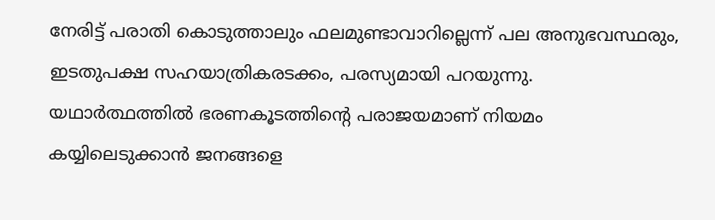നേരിട്ട് പരാതി കൊടുത്താലും ഫലമുണ്ടാവാറില്ലെന്ന് പല അനുഭവസ്ഥരും, ഇടതുപക്ഷ സഹയാത്രികരടക്കം, പരസ്യമായി പറയുന്നു.
യഥാർത്ഥത്തിൽ ഭരണകൂടത്തിൻ്റെ പരാജയമാണ് നിയമം കയ്യിലെടുക്കാൻ ജനങ്ങളെ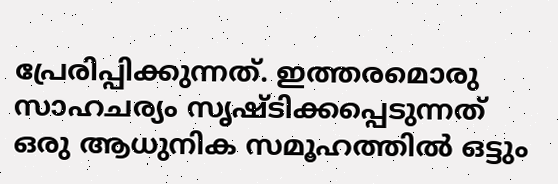പ്രേരിപ്പിക്കുന്നത്. ഇത്തരമൊരു സാഹചര്യം സൃഷ്ടിക്കപ്പെടുന്നത് ഒരു ആധുനിക സമൂഹത്തിൽ ഒട്ടും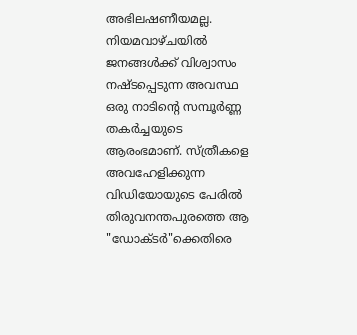അഭിലഷണീയമല്ല. നിയമവാഴ്ചയിൽ ജനങ്ങൾക്ക് വിശ്വാസം നഷ്ടപ്പെടുന്ന അവസ്ഥ ഒരു നാടിൻ്റെ സമ്പൂർണ്ണ തകർച്ചയുടെ ആരംഭമാണ്. സ്ത്രീകളെ അവഹേളിക്കുന്ന വിഡിയോയുടെ പേരിൽ തിരുവനന്തപുരത്തെ ആ "ഡോക്ടർ"ക്കെതിരെ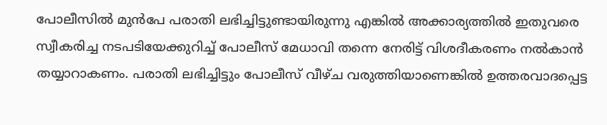പോലീസിൽ മുൻപേ പരാതി ലഭിച്ചിട്ടുണ്ടായിരുന്നു എങ്കിൽ അക്കാര്യത്തിൽ ഇതുവരെ സ്വീകരിച്ച നടപടിയേക്കുറിച്ച് പോലീസ് മേധാവി തന്നെ നേരിട്ട് വിശദീകരണം നൽകാൻ തയ്യാറാകണം. പരാതി ലഭിച്ചിട്ടും പോലീസ് വീഴ്ച വരുത്തിയാണെങ്കിൽ ഉത്തരവാദപ്പെട്ട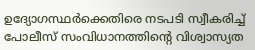ഉദ്യോഗസ്ഥർക്കെതിരെ നടപടി സ്വീകരിച്ച് പോലീസ് സംവിധാനത്തിൻ്റെ വിശ്വാസ്യത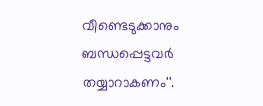വീണ്ടെടുക്കാനും ബന്ധപ്പെട്ടവർ തയ്യാറാകണം''.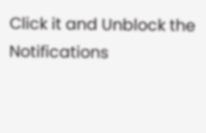Click it and Unblock the Notifications